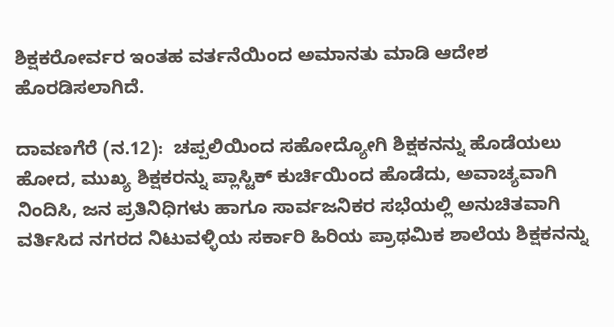ಶಿಕ್ಷಕರೋರ್ವರ ಇಂತಹ ವರ್ತನೆಯಿಂದ ಅಮಾನತು ಮಾಡಿ ಆದೇಶ ಹೊರಡಿಸಲಾಗಿದೆ.

ದಾವಣಗೆರೆ (ನ.12):  ಚಪ್ಪಲಿಯಿಂದ ಸಹೋದ್ಯೋಗಿ ಶಿಕ್ಷಕನನ್ನು ಹೊಡೆಯಲು ಹೋದ, ಮುಖ್ಯ ಶಿಕ್ಷಕರನ್ನು ಪ್ಲಾಸ್ಟಿಕ್‌ ಕುರ್ಚಿಯಿಂದ ಹೊಡೆದು, ಅವಾಚ್ಯವಾಗಿ ನಿಂದಿಸಿ, ಜನ ಪ್ರತಿನಿಧಿಗಳು ಹಾಗೂ ಸಾರ್ವಜನಿಕರ ಸಭೆಯಲ್ಲಿ ಅನುಚಿತವಾಗಿ ವರ್ತಿಸಿದ ನಗರದ ನಿಟುವಳ್ಳಿಯ ಸರ್ಕಾರಿ ಹಿರಿಯ ಪ್ರಾಥಮಿಕ ಶಾಲೆಯ ಶಿಕ್ಷಕನನ್ನು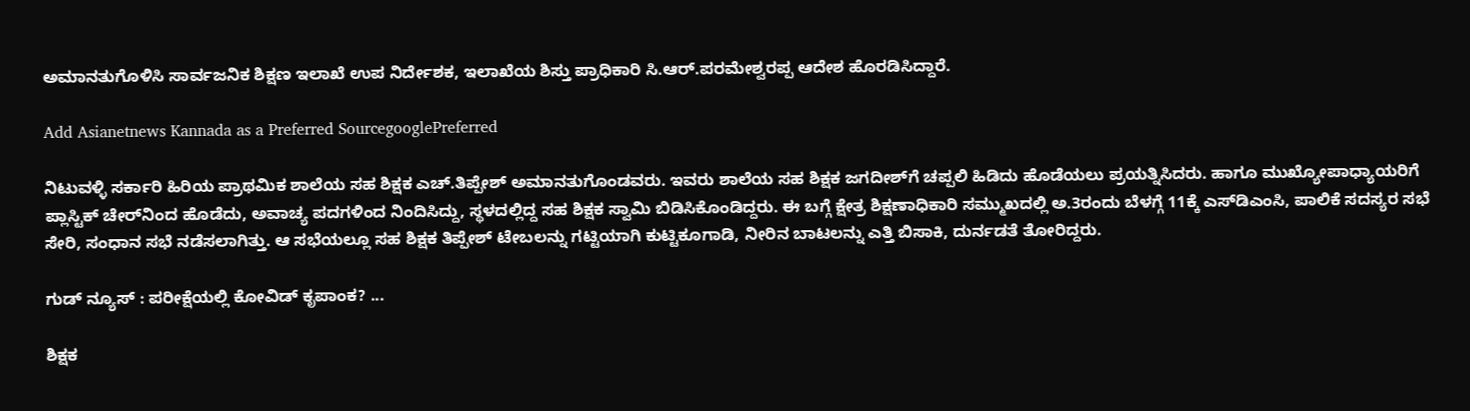ಅಮಾನತುಗೊಳಿಸಿ ಸಾರ್ವಜನಿಕ ಶಿಕ್ಷಣ ಇಲಾಖೆ ಉಪ ನಿರ್ದೇಶಕ, ಇಲಾಖೆಯ ಶಿಸ್ತು ಪ್ರಾಧಿಕಾರಿ ಸಿ.ಆರ್‌.ಪರಮೇಶ್ವರಪ್ಪ ಆದೇಶ ಹೊರಡಿಸಿದ್ದಾರೆ.

Add Asianetnews Kannada as a Preferred SourcegooglePreferred

ನಿಟುವಳ್ಳಿ ಸರ್ಕಾರಿ ಹಿರಿಯ ಪ್ರಾಥಮಿಕ ಶಾಲೆಯ ಸಹ ಶಿಕ್ಷಕ ಎಚ್‌.ತಿಪ್ಪೇಶ್‌ ಅಮಾನತುಗೊಂಡವರು. ಇವರು ಶಾಲೆಯ ಸಹ ಶಿಕ್ಷಕ ಜಗದೀಶ್‌ಗೆ ಚಪ್ಪಲಿ ಹಿಡಿದು ಹೊಡೆಯಲು ಪ್ರಯತ್ನಿಸಿದರು. ಹಾಗೂ ಮುಖ್ಯೋಪಾಧ್ಯಾಯರಿಗೆ ಪ್ಲಾಸ್ಟಿಕ್‌ ಚೇರ್‌ನಿಂದ ಹೊಡೆದು, ಅವಾಚ್ಯ ಪದಗಳಿಂದ ನಿಂದಿಸಿದ್ದು, ಸ್ಥಳದಲ್ಲಿದ್ದ ಸಹ ಶಿಕ್ಷಕ ಸ್ವಾಮಿ ಬಿಡಿಸಿಕೊಂಡಿದ್ದರು. ಈ ಬಗ್ಗೆ ಕ್ಷೇತ್ರ ಶಿಕ್ಷಣಾಧಿಕಾರಿ ಸಮ್ಮುಖದಲ್ಲಿ ಅ.3ರಂದು ಬೆಳಗ್ಗೆ 11ಕ್ಕೆ ಎಸ್‌ಡಿಎಂಸಿ, ಪಾಲಿಕೆ ಸದಸ್ಯರ ಸಭೆ ಸೇರಿ, ಸಂಧಾನ ಸಭೆ ನಡೆಸಲಾಗಿತ್ತು. ಆ ಸಭೆಯಲ್ಲೂ ಸಹ ಶಿಕ್ಷಕ ತಿಪ್ಪೇಶ್‌ ಟೇಬಲನ್ನು ಗಟ್ಟಿಯಾಗಿ ಕುಟ್ಟಿಕೂಗಾಡಿ, ನೀರಿನ ಬಾಟಲನ್ನು ಎತ್ತಿ ಬಿಸಾಕಿ, ದುರ್ನಡತೆ ತೋರಿದ್ದರು.

ಗುಡ್ ನ್ಯೂಸ್ : ಪರೀಕ್ಷೆಯಲ್ಲಿ ಕೋವಿಡ್‌ ಕೃಪಾಂಕ? ...

ಶಿಕ್ಷಕ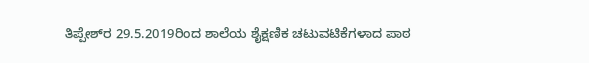ತಿಪ್ಪೇಶ್‌ರ 29.5.2019ರಿಂದ ಶಾಲೆಯ ಶೈಕ್ಷಣಿಕ ಚಟುವಟಿಕೆಗಳಾದ ಪಾಠ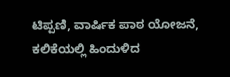ಟಿಪ್ಪಣಿ, ವಾರ್ಷಿಕ ಪಾಠ ಯೋಜನೆ, ಕಲಿಕೆಯಲ್ಲಿ ಹಿಂದುಳಿದ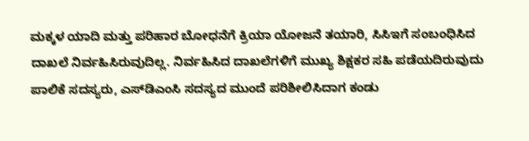ಮಕ್ಕಳ ಯಾದಿ ಮತ್ತು ಪರಿಹಾರ ಬೋಧನೆಗೆ ಕ್ರಿಯಾ ಯೋಜನೆ ತಯಾರಿ, ಸಿಸಿಇಗೆ ಸಂಬಂಧಿಸಿದ ದಾಖಲೆ ನಿರ್ವಹಿಸಿರುವುದಿಲ್ಲ. ನಿರ್ವಹಿಸಿದ ದಾಖಲೆಗಳಿಗೆ ಮುಖ್ಯ ಶಿಕ್ಷಕರ ಸಹಿ ಪಡೆಯದಿರುವುದು ಪಾಲಿಕೆ ಸದಸ್ಯರು, ಎಸ್‌ಡಿಎಂಸಿ ಸದಸ್ಯದ ಮುಂದೆ ಪರಿಶೀಲಿಸಿದಾಗ ಕಂಡು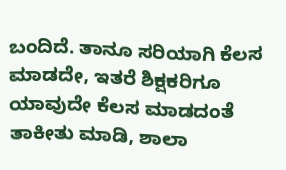ಬಂದಿದೆ. ತಾನೂ ಸರಿಯಾಗಿ ಕೆಲಸ ಮಾಡದೇ, ಇತರೆ ಶಿಕ್ಷಕರಿಗೂ ಯಾವುದೇ ಕೆಲಸ ಮಾಡದಂತೆ ತಾಕೀತು ಮಾಡಿ, ಶಾಲಾ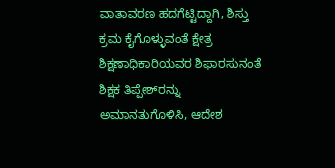ವಾತಾವರಣ ಹದಗೆಟ್ಟಿದ್ದಾಗಿ, ಶಿಸ್ತು ಕ್ರಮ ಕೈಗೊಳ್ಳುವಂತೆ ಕ್ಷೇತ್ರ ಶಿಕ್ಷಣಾಧಿಕಾರಿಯವರ ಶಿಫಾರಸುನಂತೆ ಶಿಕ್ಷಕ ತಿಪ್ಪೇಶ್‌ರನ್ನು ಅಮಾನತುಗೊಳಿಸಿ, ಆದೇಶ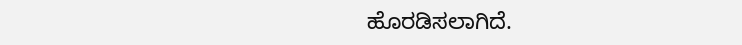ಹೊರಡಿಸಲಾಗಿದೆ.